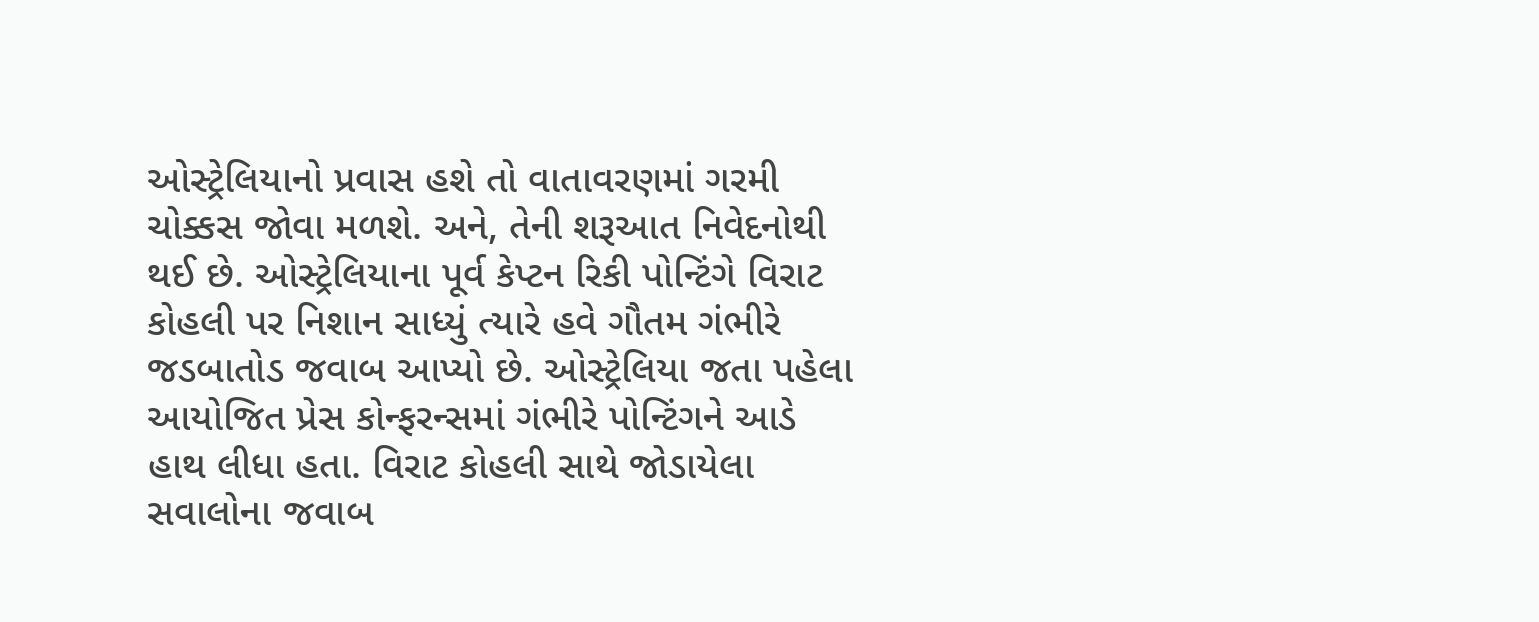ઓસ્ટ્રેલિયાનો પ્રવાસ હશે તો વાતાવરણમાં ગરમી ચોક્કસ જોવા મળશે. અને, તેની શરૂઆત નિવેદનોથી થઈ છે. ઓસ્ટ્રેલિયાના પૂર્વ કેપ્ટન રિકી પોન્ટિંગે વિરાટ કોહલી પર નિશાન સાધ્યું ત્યારે હવે ગૌતમ ગંભીરે જડબાતોડ જવાબ આપ્યો છે. ઓસ્ટ્રેલિયા જતા પહેલા આયોજિત પ્રેસ કોન્ફરન્સમાં ગંભીરે પોન્ટિંગને આડે હાથ લીધા હતા. વિરાટ કોહલી સાથે જોડાયેલા સવાલોના જવાબ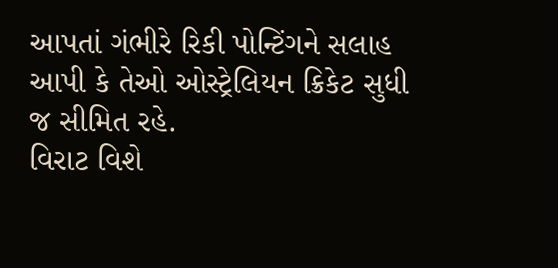આપતાં ગંભીરે રિકી પોન્ટિંગને સલાહ આપી કે તેઓ ઓસ્ટ્રેલિયન ક્રિકેટ સુધી જ સીમિત રહે.
વિરાટ વિશે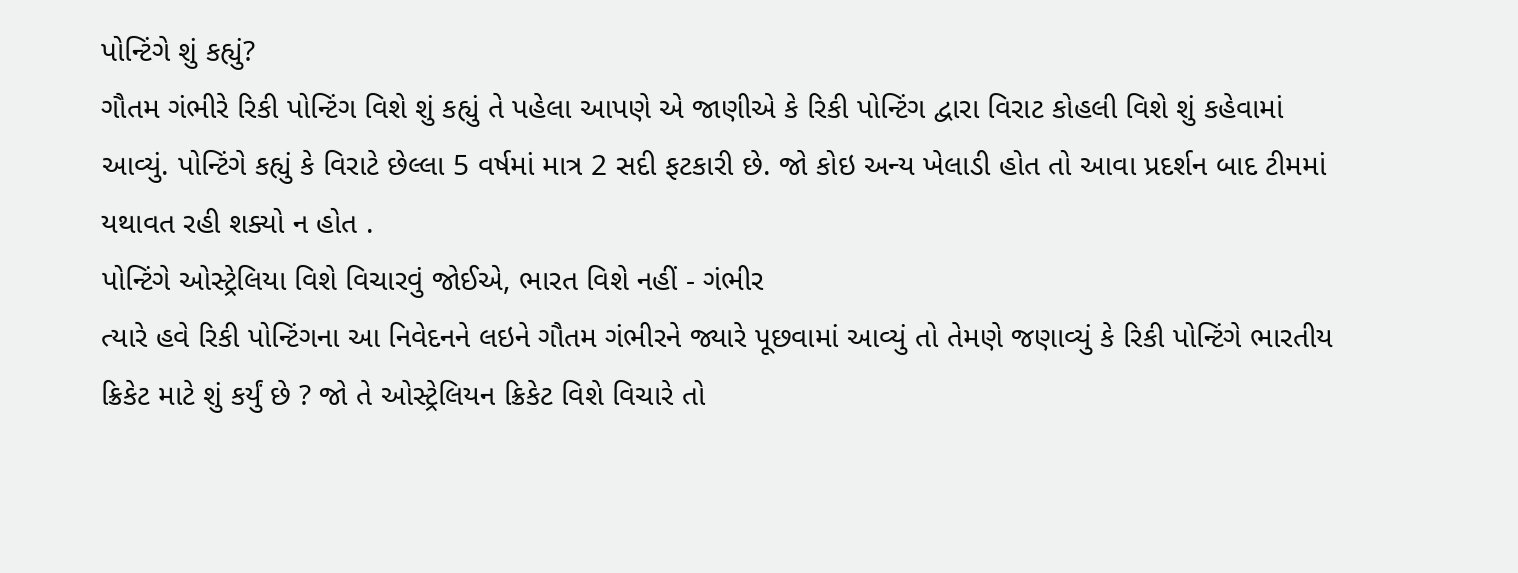પોન્ટિંગે શું કહ્યું?
ગૌતમ ગંભીરે રિકી પોન્ટિંગ વિશે શું કહ્યું તે પહેલા આપણે એ જાણીએ કે રિકી પોન્ટિંગ દ્વારા વિરાટ કોહલી વિશે શું કહેવામાં આવ્યું. પોન્ટિંગે કહ્યું કે વિરાટે છેલ્લા 5 વર્ષમાં માત્ર 2 સદી ફટકારી છે. જો કોઇ અન્ય ખેલાડી હોત તો આવા પ્રદર્શન બાદ ટીમમાં યથાવત રહી શક્યો ન હોત .
પોન્ટિંગે ઓસ્ટ્રેલિયા વિશે વિચારવું જોઈએ, ભારત વિશે નહીં - ગંભીર
ત્યારે હવે રિકી પોન્ટિંગના આ નિવેદનને લઇને ગૌતમ ગંભીરને જ્યારે પૂછવામાં આવ્યું તો તેમણે જણાવ્યું કે રિકી પોન્ટિંગે ભારતીય ક્રિકેટ માટે શું કર્યું છે ? જો તે ઓસ્ટ્રેલિયન ક્રિકેટ વિશે વિચારે તો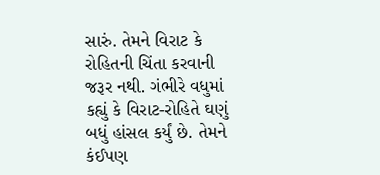સારું. તેમને વિરાટ કે રોહિતની ચિંતા કરવાની જરૂર નથી. ગંભીરે વધુમાં કહ્યું કે વિરાટ-રોહિતે ઘણું બધું હાંસલ કર્યું છે. તેમને કંઈપણ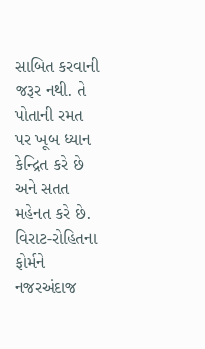સાબિત કરવાની જરૂર નથી. તે પોતાની રમત પર ખૂબ ધ્યાન કેન્દ્રિત કરે છે અને સતત મહેનત કરે છે.
વિરાટ-રોહિતના ફોર્મને નજરઅંદાજ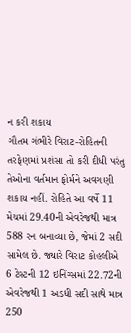ન કરી શકાય
ગૌતમ ગંભીરે વિરાટ-રોહિતની તરફેણમાં પ્રશંસા તો કરી દીધી પરંતુ તેઓના વર્તમાન ફોર્મને અવગણી શકાય નહીં. રોહિતે આ વર્ષે 11 મેચમાં 29.40ની એવરેજથી માત્ર 588 રન બનાવ્યા છે, જેમાં 2 સદી સામેલ છે. જ્યારે વિરાટ કોહલીએ 6 ટેસ્ટની 12 ઇનિંગ્સમાં 22.72ની એવરેજથી 1 અડધી સદી સાથે માત્ર 250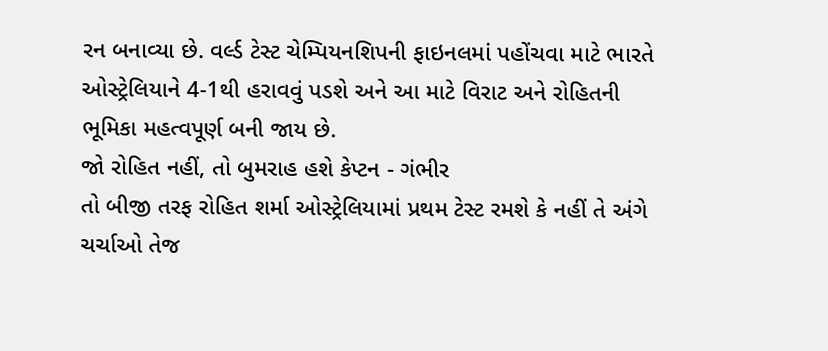રન બનાવ્યા છે. વર્લ્ડ ટેસ્ટ ચેમ્પિયનશિપની ફાઇનલમાં પહોંચવા માટે ભારતે ઓસ્ટ્રેલિયાને 4-1થી હરાવવું પડશે અને આ માટે વિરાટ અને રોહિતની ભૂમિકા મહત્વપૂર્ણ બની જાય છે.
જો રોહિત નહીં, તો બુમરાહ હશે કેપ્ટન - ગંભીર
તો બીજી તરફ રોહિત શર્મા ઓસ્ટ્રેલિયામાં પ્રથમ ટેસ્ટ રમશે કે નહીં તે અંગે ચર્ચાઓ તેજ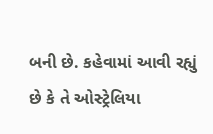બની છે. કહેવામાં આવી રહ્યું છે કે તે ઓસ્ટ્રેલિયા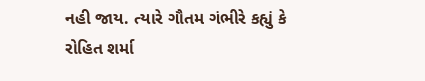નહી જાય. ત્યારે ગૌતમ ગંભીરે કહ્યું કે રોહિત શર્મા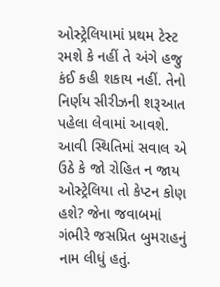ઓસ્ટ્રેલિયામાં પ્રથમ ટેસ્ટ રમશે કે નહીં તે અંગે હજુ કંઈ કહી શકાય નહીં. તેનો નિર્ણય સીરીઝની શરૂઆત પહેલા લેવામાં આવશે. આવી સ્થિતિમાં સવાલ એ ઉઠે કે જો રોહિત ન જાય ઓસ્ટ્રેલિયા તો કેપ્ટન કોણ હશે? જેના જવાબમાં ગંભીરે જસપ્રિત બુમરાહનું નામ લીધું હતું.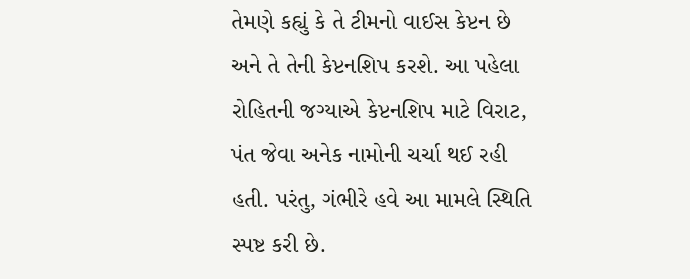તેમણે કહ્યું કે તે ટીમનો વાઈસ કેપ્ટન છે અને તે તેની કેપ્ટનશિપ કરશે. આ પહેલા રોહિતની જગ્યાએ કેપ્ટનશિપ માટે વિરાટ, પંત જેવા અનેક નામોની ચર્ચા થઈ રહી હતી. પરંતુ, ગંભીરે હવે આ મામલે સ્થિતિ સ્પષ્ટ કરી છે.